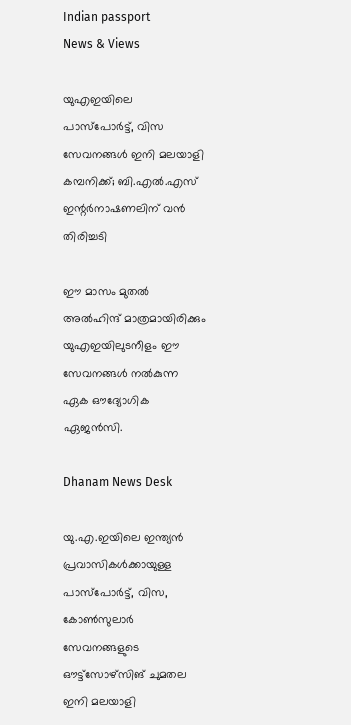Indian passport
News & Views

യുഎഇയിലെ പാസ്പോര്‍ട്ട്, വിസ സേവനങ്ങള്‍ ഇനി മലയാളി കമ്പനിക്ക്; ബി.എല്‍.എസ് ഇന്റര്‍നാഷണലിന് വന്‍ തിരിച്ചടി

ഈ മാസം മുതല്‍ അല്‍ഹിന്ദ് മാത്രമായിരിക്കും യുഎഇയിലുടനീളം ഈ സേവനങ്ങള്‍ നല്‍കുന്ന ഏക ഔദ്യോഗിക ഏജന്‍സി.

Dhanam News Desk

യു.എ.ഇയിലെ ഇന്ത്യന്‍ പ്രവാസികള്‍ക്കായുള്ള പാസ്പോര്‍ട്ട്, വിസ, കോണ്‍സുലാര്‍ സേവനങ്ങളുടെ ഔട്ട്സോഴ്സിങ് ചുമതല ഇനി മലയാളി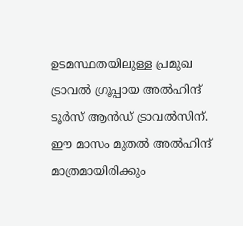ഉടമസ്ഥതയിലുള്ള പ്രമുഖ ട്രാവല്‍ ഗ്രൂപ്പായ അല്‍ഹിന്ദ് ടൂര്‍സ് ആന്‍ഡ് ട്രാവല്‍സിന്. ഈ മാസം മുതല്‍ അല്‍ഹിന്ദ് മാത്രമായിരിക്കും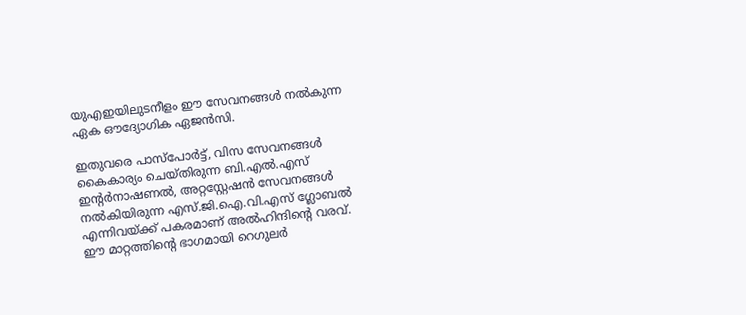യുഎഇയിലുടനീളം ഈ സേവനങ്ങള്‍ നല്‍കുന്ന ഏക ഔദ്യോഗിക ഏജന്‍സി.

ഇതുവരെ പാസ്പോര്‍ട്ട്, വിസ സേവനങ്ങള്‍ കൈകാര്യം ചെയ്തിരുന്ന ബി.എല്‍.എസ് ഇന്റര്‍നാഷണല്‍, അറ്റസ്റ്റേഷന്‍ സേവനങ്ങള്‍ നല്‍കിയിരുന്ന എസ്.ജി.ഐ.വി.എസ് ഗ്ലോബല്‍ എന്നിവയ്ക്ക് പകരമാണ് അല്‍ഹിന്ദിന്റെ വരവ്. ഈ മാറ്റത്തിന്റെ ഭാഗമായി റെഗുലര്‍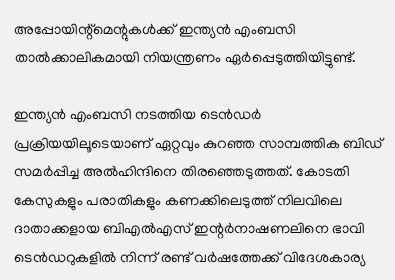അപ്പോയിന്റ്മെന്റുകള്‍ക്ക് ഇന്ത്യന്‍ എംബസി താല്‍ക്കാലികമായി നിയന്ത്രണം ഏര്‍പ്പെടുത്തിയിട്ടുണ്ട്.

ഇന്ത്യന്‍ എംബസി നടത്തിയ ടെന്‍ഡര്‍ പ്രക്രിയയിലൂടെയാണ് ഏറ്റവും കുറഞ്ഞ സാമ്പത്തിക ബിഡ് സമര്‍പ്പിച്ച അല്‍ഹിന്ദിനെ തിരഞ്ഞെടുത്തത്. കോടതി കേസുകളും പരാതികളും കണക്കിലെടുത്ത് നിലവിലെ ദാതാക്കളായ ബിഎല്‍എസ് ഇന്റര്‍നാഷണലിനെ ഭാവി ടെന്‍ഡറുകളില്‍ നിന്ന് രണ്ട് വര്‍ഷത്തേക്ക് വിദേശകാര്യ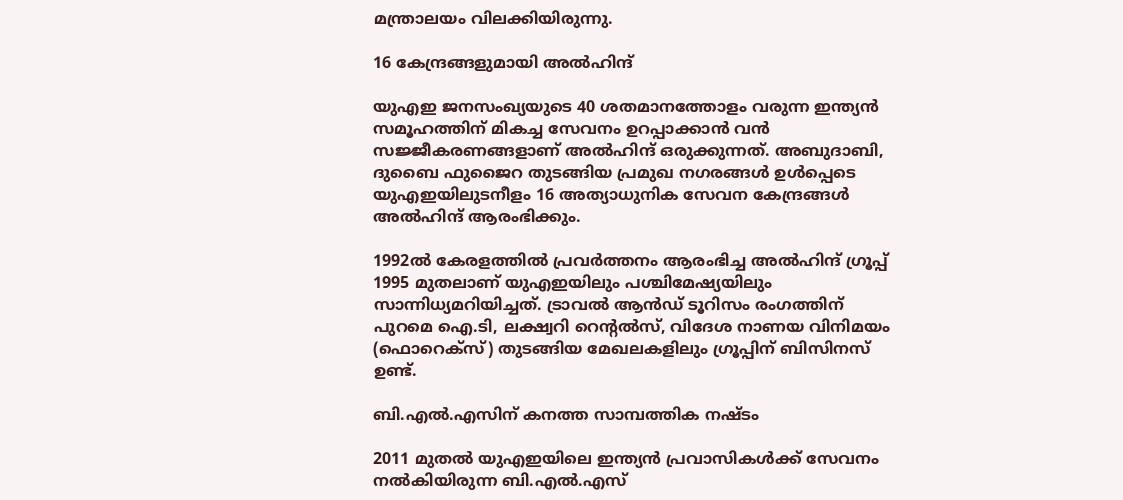മന്ത്രാലയം വിലക്കിയിരുന്നു.

16 കേന്ദ്രങ്ങളുമായി അല്‍ഹിന്ദ്

യുഎഇ ജനസംഖ്യയുടെ 40 ശതമാനത്തോളം വരുന്ന ഇന്ത്യന്‍ സമൂഹത്തിന് മികച്ച സേവനം ഉറപ്പാക്കാന്‍ വന്‍ സജ്ജീകരണങ്ങളാണ് അല്‍ഹിന്ദ് ഒരുക്കുന്നത്. അബുദാബി, ദുബൈ ഫുജൈറ തുടങ്ങിയ പ്രമുഖ നഗരങ്ങള്‍ ഉള്‍പ്പെടെ യുഎഇയിലുടനീളം 16 അത്യാധുനിക സേവന കേന്ദ്രങ്ങള്‍ അല്‍ഹിന്ദ് ആരംഭിക്കും.

1992ല്‍ കേരളത്തില്‍ പ്രവര്‍ത്തനം ആരംഭിച്ച അല്‍ഹിന്ദ് ഗ്രൂപ്പ് 1995 മുതലാണ് യുഎഇയിലും പശ്ചിമേഷ്യയിലും സാന്നിധ്യമറിയിച്ചത്. ട്രാവല്‍ ആന്‍ഡ് ടൂറിസം രംഗത്തിന് പുറമെ ഐ.ടി, ലക്ഷ്വറി റെന്റല്‍സ്, വിദേശ നാണയ വിനിമയം (ഫൊറെക്സ്) തുടങ്ങിയ മേഖലകളിലും ഗ്രൂപ്പിന് ബിസിനസ് ഉണ്ട്.

ബി.എല്‍.എസിന് കനത്ത സാമ്പത്തിക നഷ്ടം

2011 മുതല്‍ യുഎഇയിലെ ഇന്ത്യന്‍ പ്രവാസികള്‍ക്ക് സേവനം നല്‍കിയിരുന്ന ബി.എല്‍.എസ്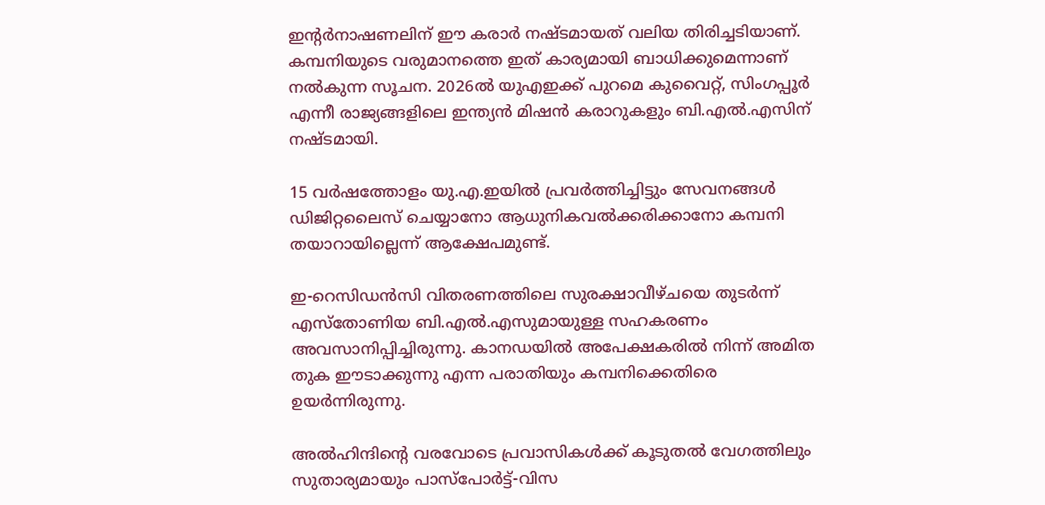ഇന്റര്‍നാഷണലിന് ഈ കരാര്‍ നഷ്ടമായത് വലിയ തിരിച്ചടിയാണ്. കമ്പനിയുടെ വരുമാനത്തെ ഇത് കാര്യമായി ബാധിക്കുമെന്നാണ് നല്‍കുന്ന സൂചന. 2026ല്‍ യുഎഇക്ക് പുറമെ കുവൈറ്റ്, സിംഗപ്പൂര്‍ എന്നീ രാജ്യങ്ങളിലെ ഇന്ത്യന്‍ മിഷന്‍ കരാറുകളും ബി.എല്‍.എസിന് നഷ്ടമായി.

15 വര്‍ഷത്തോളം യു.എ.ഇയില്‍ പ്രവര്‍ത്തിച്ചിട്ടും സേവനങ്ങള്‍ ഡിജിറ്റലൈസ് ചെയ്യാനോ ആധുനികവല്‍ക്കരിക്കാനോ കമ്പനി തയാറായില്ലെന്ന് ആക്ഷേപമുണ്ട്.

ഇ-റെസിഡന്‍സി വിതരണത്തിലെ സുരക്ഷാവീഴ്ചയെ തുടര്‍ന്ന് എസ്തോണിയ ബി.എല്‍.എസുമായുള്ള സഹകരണം അവസാനിപ്പിച്ചിരുന്നു. കാനഡയില്‍ അപേക്ഷകരില്‍ നിന്ന് അമിത തുക ഈടാക്കുന്നു എന്ന പരാതിയും കമ്പനിക്കെതിരെ ഉയര്‍ന്നിരുന്നു.

അല്‍ഹിന്ദിന്റെ വരവോടെ പ്രവാസികള്‍ക്ക് കൂടുതല്‍ വേഗത്തിലും സുതാര്യമായും പാസ്പോര്‍ട്ട്-വിസ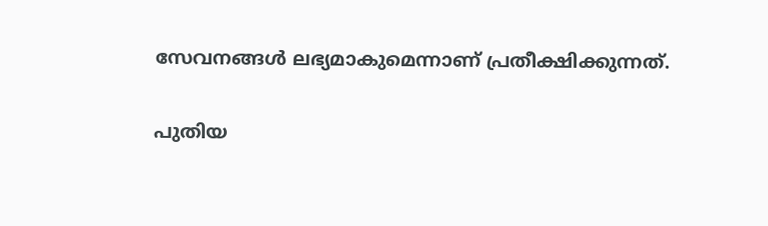സേവനങ്ങള്‍ ലഭ്യമാകുമെന്നാണ് പ്രതീക്ഷിക്കുന്നത്.

പുതിയ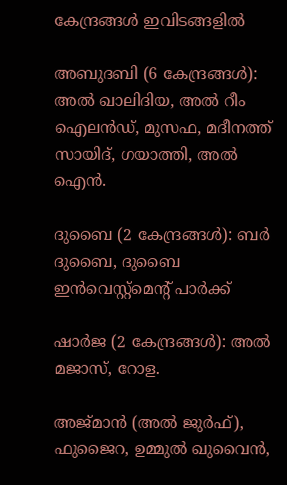കേന്ദ്രങ്ങള്‍ ഇവിടങ്ങളില്‍

അബുദബി (6 കേന്ദ്രങ്ങള്‍): അല്‍ ഖാലിദിയ, അല്‍ റീം ഐലന്‍ഡ്, മുസഫ, മദീനത്ത് സായിദ്, ഗയാത്തി, അല്‍ ഐന്‍.

ദുബൈ (2 കേന്ദ്രങ്ങള്‍): ബര്‍ ദുബൈ, ദുബൈ ഇന്‍വെസ്റ്റ്മെന്റ് പാര്‍ക്ക്

ഷാര്‍ജ (2 കേന്ദ്രങ്ങള്‍): അല്‍ മജാസ്, റോള.

അജ്മാന്‍ (അല്‍ ജുര്‍ഫ്), ഫുജൈറ, ഉമ്മുല്‍ ഖുവൈന്‍,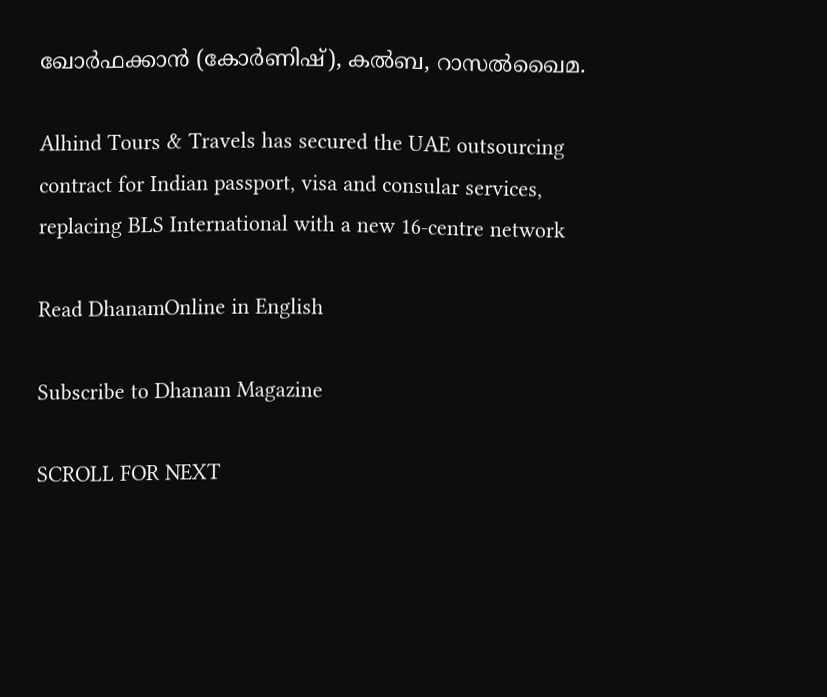ഖോര്‍ഫക്കാന്‍ (കോര്‍ണിഷ്), കല്‍ബ, റാസല്‍ഖൈമ.

Alhind Tours & Travels has secured the UAE outsourcing contract for Indian passport, visa and consular services, replacing BLS International with a new 16-centre network

Read DhanamOnline in English

Subscribe to Dhanam Magazine

SCROLL FOR NEXT